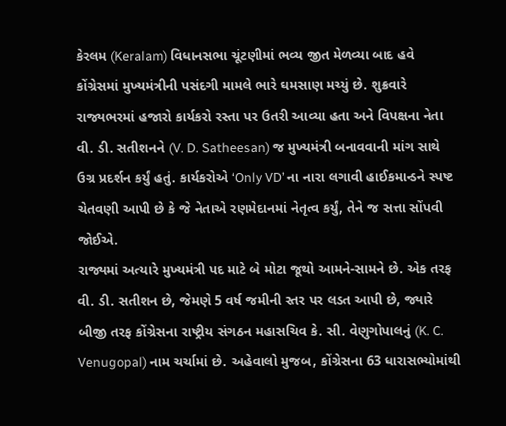કેરલમ (Keralam) વિધાનસભા ચૂંટણીમાં ભવ્ય જીત મેળવ્યા બાદ હવે કોંગ્રેસમાં મુખ્યમંત્રીની પસંદગી મામલે ભારે ઘમસાણ મચ્યું છે. શુક્રવારે રાજ્યભરમાં હજારો કાર્યકરો રસ્તા પર ઉતરી આવ્યા હતા અને વિપક્ષના નેતા વી. ડી. સતીશનને (V. D. Satheesan) જ મુખ્યમંત્રી બનાવવાની માંગ સાથે ઉગ્ર પ્રદર્શન કર્યું હતું. કાર્યકરોએ ‘Only VD’ ના નારા લગાવી હાઈકમાન્ડને સ્પષ્ટ ચેતવણી આપી છે કે જે નેતાએ રણમેદાનમાં નેતૃત્વ કર્યું, તેને જ સત્તા સોંપવી જોઈએ.
રાજ્યમાં અત્યારે મુખ્યમંત્રી પદ માટે બે મોટા જૂથો આમને-સામને છે. એક તરફ વી. ડી. સતીશન છે, જેમણે 5 વર્ષ જમીની સ્તર પર લડત આપી છે, જ્યારે બીજી તરફ કોંગ્રેસના રાષ્ટ્રીય સંગઠન મહાસચિવ કે. સી. વેણુગોપાલનું (K. C. Venugopal) નામ ચર્ચામાં છે. અહેવાલો મુજબ, કોંગ્રેસના 63 ધારાસભ્યોમાંથી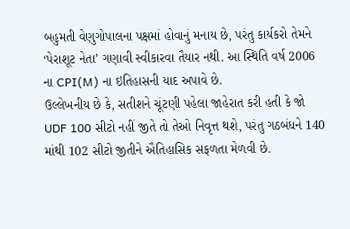બહુમતી વેણુગોપાલના પક્ષમાં હોવાનું મનાય છે, પરંતુ કાર્યકરો તેમને ‘પેરાશૂટ નેતા’ ગણાવી સ્વીકારવા તૈયાર નથી. આ સ્થિતિ વર્ષ 2006 ના CPI(M) ના ઇતિહાસની યાદ અપાવે છે.
ઉલ્લેખનીય છે કે, સતીશને ચૂંટણી પહેલા જાહેરાત કરી હતી કે જો UDF 100 સીટો નહીં જીતે તો તેઓ નિવૃત્ત થશે, પરંતુ ગઠબંધને 140 માંથી 102 સીટો જીતીને ઐતિહાસિક સફળતા મેળવી છે.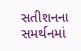સતીશનના સમર્થનમાં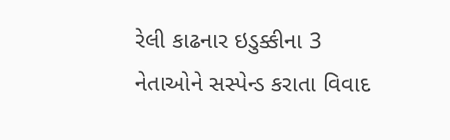રેલી કાઢનાર ઇડુક્કીના 3 નેતાઓને સસ્પેન્ડ કરાતા વિવાદ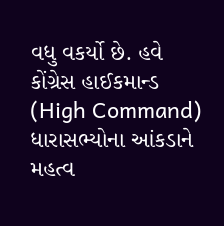વધુ વકર્યો છે. હવે કોંગ્રેસ હાઈકમાન્ડ (High Command) ધારાસભ્યોના આંકડાને મહત્વ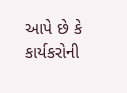આપે છે કે કાર્યકરોની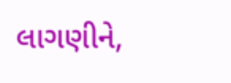લાગણીને,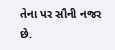તેના પર સૌની નજર છે.